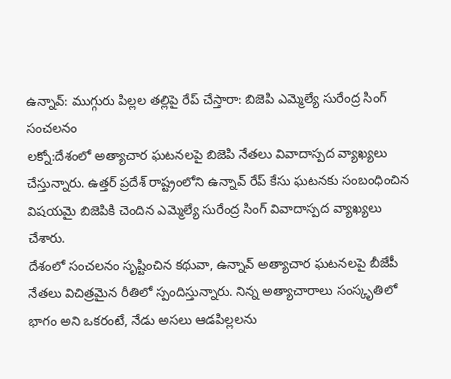ఉన్నావ్: ముగ్గురు పిల్లల తల్లిపై రేప్ చేస్తారా: బిజెపి ఎమ్మెల్యే సురేంద్ర సింగ్ సంచలనం
లక్నో:దేశంలో అత్యాచార ఘటనలపై బిజెపి నేతలు వివాదాస్పద వ్యాఖ్యలు చేస్తున్నారు. ఉత్తర్ ప్రదేశ్ రాష్ట్రంలోని ఉన్నావ్ రేప్ కేసు ఘటనకు సంబంధించిన విషయమై బిజెపికి చెందిన ఎమ్మెల్యే సురేంద్ర సింగ్ వివాదాస్పద వ్యాఖ్యలు చేశారు.
దేశంలో సంచలనం సృష్టించిన కథువా, ఉన్నావ్ అత్యాచార ఘటనలపై బీజేపీ నేతలు విచిత్రమైన రీతిలో స్పందిస్తున్నారు. నిన్న అత్యాచారాలు సంస్కృతిలో భాగం అని ఒకరంటే, నేడు అసలు ఆడపిల్లలను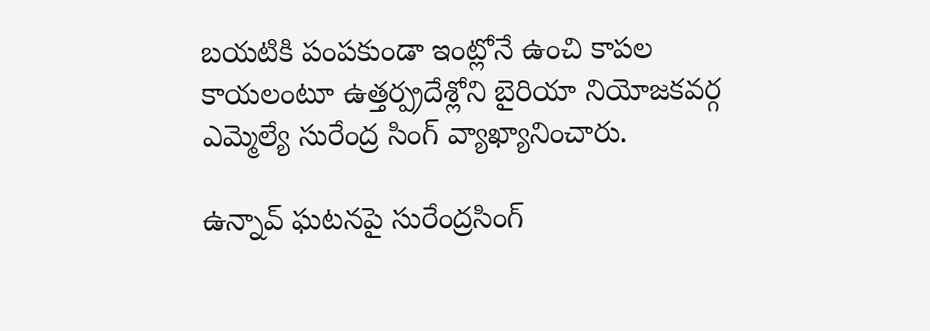బయటికి పంపకుండా ఇంట్లోనే ఉంచి కాపల కాయలంటూ ఉత్తర్ప్రదేశ్లోని బైరియా నియోజకవర్గ ఎమ్మెల్యే సురేంద్ర సింగ్ వ్యాఖ్యానించారు.

ఉన్నావ్ ఘటనపై సురేంద్రసింగ్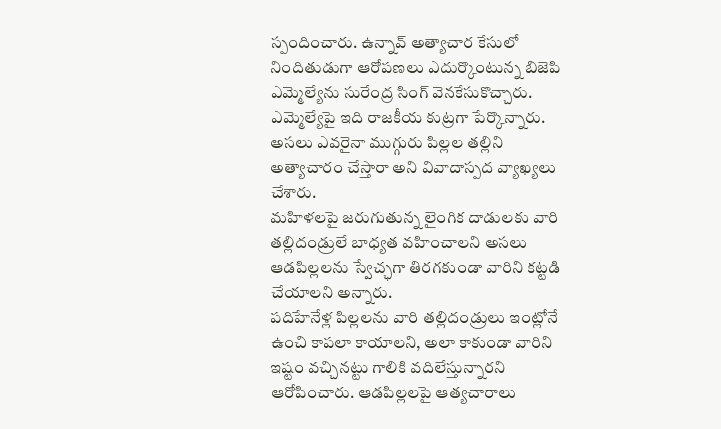స్పందించారు. ఉన్నావ్ అత్యాచార కేసులో నిందితుడుగా ఆరోపణలు ఎదుర్కొంటున్న బిజెపి ఎమ్మెల్యేను సురేంద్ర సింగ్ వెనకేసుకొచ్చారు. ఎమ్మెల్యేపై ఇది రాజకీయ కుట్రగా పేర్కొన్నారు. అసలు ఎవరైనా ముగ్గురు పిల్లల తల్లిని అత్యాచారం చేస్తారా అని వివాదాస్పద వ్యాఖ్యలు చేశారు.
మహిళలపై జరుగుతున్న లైంగిక దాడులకు వారి తల్లిదండ్రులే బాధ్యత వహించాలని అసలు ఆడపిల్లలను స్వేచ్ఛగా తిరగకుండా వారిని కట్టడి చేయాలని అన్నారు.
పదిహేనేళ్ల పిల్లలను వారి తల్లిదండ్రులు ఇంట్లోనే ఉంచి కాపలా కాయాలని, అలా కాకుండా వారిని ఇష్టం వచ్చినట్టు గాలికి వదిలేస్తున్నారని ఆరోపించారు. ఆడపిల్లలపై ఆత్యచారాలు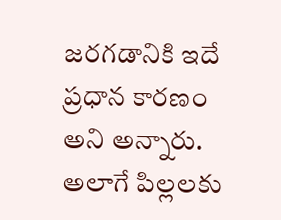జరగడానికి ఇదే ప్రధాన కారణం అని అన్నారు. అలాగే పిల్లలకు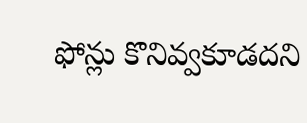ఫోన్లు కొనివ్వకూడదని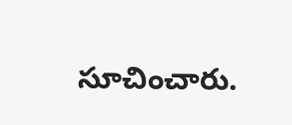సూచించారు.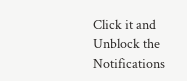Click it and Unblock the Notifications